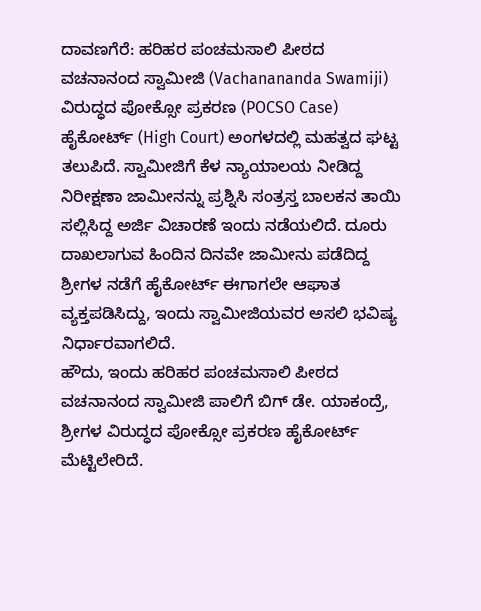ದಾವಣಗೆರೆ: ಹರಿಹರ ಪಂಚಮಸಾಲಿ ಪೀಠದ ವಚನಾನಂದ ಸ್ವಾಮೀಜಿ (Vachanananda Swamiji) ವಿರುದ್ಧದ ಪೋಕ್ಸೋ ಪ್ರಕರಣ (POCSO Case) ಹೈಕೋರ್ಟ್ (High Court) ಅಂಗಳದಲ್ಲಿ ಮಹತ್ವದ ಘಟ್ಟ ತಲುಪಿದೆ. ಸ್ವಾಮೀಜಿಗೆ ಕೆಳ ನ್ಯಾಯಾಲಯ ನೀಡಿದ್ದ ನಿರೀಕ್ಷಣಾ ಜಾಮೀನನ್ನು ಪ್ರಶ್ನಿಸಿ ಸಂತ್ರಸ್ತ ಬಾಲಕನ ತಾಯಿ ಸಲ್ಲಿಸಿದ್ದ ಅರ್ಜಿ ವಿಚಾರಣೆ ಇಂದು ನಡೆಯಲಿದೆ. ದೂರು ದಾಖಲಾಗುವ ಹಿಂದಿನ ದಿನವೇ ಜಾಮೀನು ಪಡೆದಿದ್ದ ಶ್ರೀಗಳ ನಡೆಗೆ ಹೈಕೋರ್ಟ್ ಈಗಾಗಲೇ ಆಘಾತ ವ್ಯಕ್ತಪಡಿಸಿದ್ದು, ಇಂದು ಸ್ವಾಮೀಜಿಯವರ ಅಸಲಿ ಭವಿಷ್ಯ ನಿರ್ಧಾರವಾಗಲಿದೆ.
ಹೌದು, ಇಂದು ಹರಿಹರ ಪಂಚಮಸಾಲಿ ಪೀಠದ ವಚನಾನಂದ ಸ್ವಾಮೀಜಿ ಪಾಲಿಗೆ ಬಿಗ್ ಡೇ. ಯಾಕಂದ್ರೆ, ಶ್ರೀಗಳ ವಿರುದ್ಧದ ಪೋಕ್ಸೋ ಪ್ರಕರಣ ಹೈಕೋರ್ಟ್ ಮೆಟ್ಟಿಲೇರಿದೆ.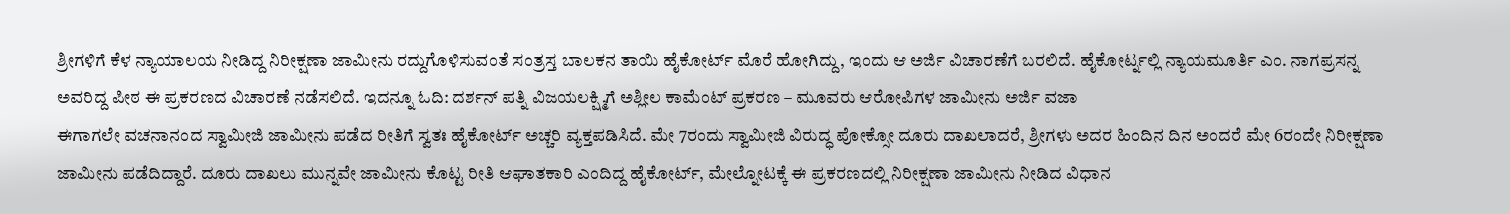ಶ್ರೀಗಳಿಗೆ ಕೆಳ ನ್ಯಾಯಾಲಯ ನೀಡಿದ್ದ ನಿರೀಕ್ಷಣಾ ಜಾಮೀನು ರದ್ದುಗೊಳಿಸುವಂತೆ ಸಂತ್ರಸ್ತ ಬಾಲಕನ ತಾಯಿ ಹೈಕೋರ್ಟ್ ಮೊರೆ ಹೋಗಿದ್ದು, ಇಂದು ಆ ಅರ್ಜಿ ವಿಚಾರಣೆಗೆ ಬರಲಿದೆ. ಹೈಕೋರ್ಟ್ನಲ್ಲಿ ನ್ಯಾಯಮೂರ್ತಿ ಎಂ. ನಾಗಪ್ರಸನ್ನ ಅವರಿದ್ದ ಪೀಠ ಈ ಪ್ರಕರಣದ ವಿಚಾರಣೆ ನಡೆಸಲಿದೆ. ಇದನ್ನೂ ಓದಿ: ದರ್ಶನ್ ಪತ್ನಿ ವಿಜಯಲಕ್ಷ್ಮಿಗೆ ಅಶ್ಲೀಲ ಕಾಮೆಂಟ್ ಪ್ರಕರಣ – ಮೂವರು ಆರೋಪಿಗಳ ಜಾಮೀನು ಅರ್ಜಿ ವಜಾ
ಈಗಾಗಲೇ ವಚನಾನಂದ ಸ್ವಾಮೀಜಿ ಜಾಮೀನು ಪಡೆದ ರೀತಿಗೆ ಸ್ವತಃ ಹೈಕೋರ್ಟ್ ಅಚ್ಚರಿ ವ್ಯಕ್ತಪಡಿಸಿದೆ. ಮೇ 7ರಂದು ಸ್ವಾಮೀಜಿ ವಿರುದ್ಧ ಪೋಕ್ಸೋ ದೂರು ದಾಖಲಾದರೆ, ಶ್ರೀಗಳು ಅದರ ಹಿಂದಿನ ದಿನ ಅಂದರೆ ಮೇ 6ರಂದೇ ನಿರೀಕ್ಷಣಾ ಜಾಮೀನು ಪಡೆದಿದ್ದಾರೆ. ದೂರು ದಾಖಲು ಮುನ್ನವೇ ಜಾಮೀನು ಕೊಟ್ಟ ರೀತಿ ಆಘಾತಕಾರಿ ಎಂದಿದ್ದ ಹೈಕೋರ್ಟ್, ಮೇಲ್ನೋಟಕ್ಕೆ ಈ ಪ್ರಕರಣದಲ್ಲಿ ನಿರೀಕ್ಷಣಾ ಜಾಮೀನು ನೀಡಿದ ವಿಧಾನ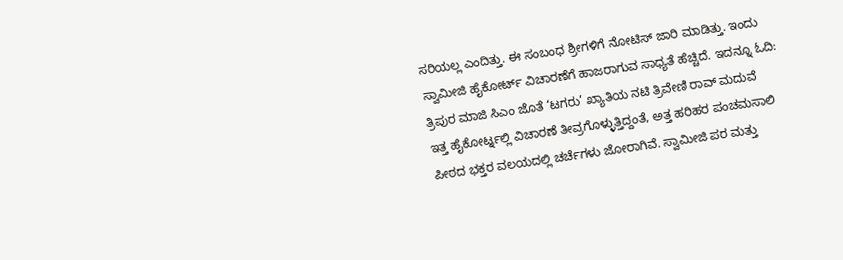ಸರಿಯಲ್ಲ ಎಂದಿತ್ತು. ಈ ಸಂಬಂಧ ಶ್ರೀಗಳಿಗೆ ನೋಟಿಸ್ ಜಾರಿ ಮಾಡಿತ್ತು. ಇಂದು ಸ್ವಾಮೀಜಿ ಹೈಕೋರ್ಟ್ ವಿಚಾರಣೆಗೆ ಹಾಜರಾಗುವ ಸಾಧ್ಯತೆ ಹೆಚ್ಚಿದೆ. ಇದನ್ನೂ ಓದಿ: ತ್ರಿಪುರ ಮಾಜಿ ಸಿಎಂ ಜೊತೆ ‘ಟಗರು’ ಖ್ಯಾತಿಯ ನಟಿ ತ್ರಿವೇಣಿ ರಾವ್ ಮದುವೆ
ಇತ್ತ ಹೈಕೋರ್ಟ್ನಲ್ಲಿ ವಿಚಾರಣೆ ತೀವ್ರಗೊಳ್ಳುತ್ತಿದ್ದಂತೆ, ಅತ್ತ ಹರಿಹರ ಪಂಚಮಸಾಲಿ ಪೀಠದ ಭಕ್ತರ ವಲಯದಲ್ಲಿ ಚರ್ಚೆಗಳು ಜೋರಾಗಿವೆ. ಸ್ವಾಮೀಜಿ ಪರ ಮತ್ತು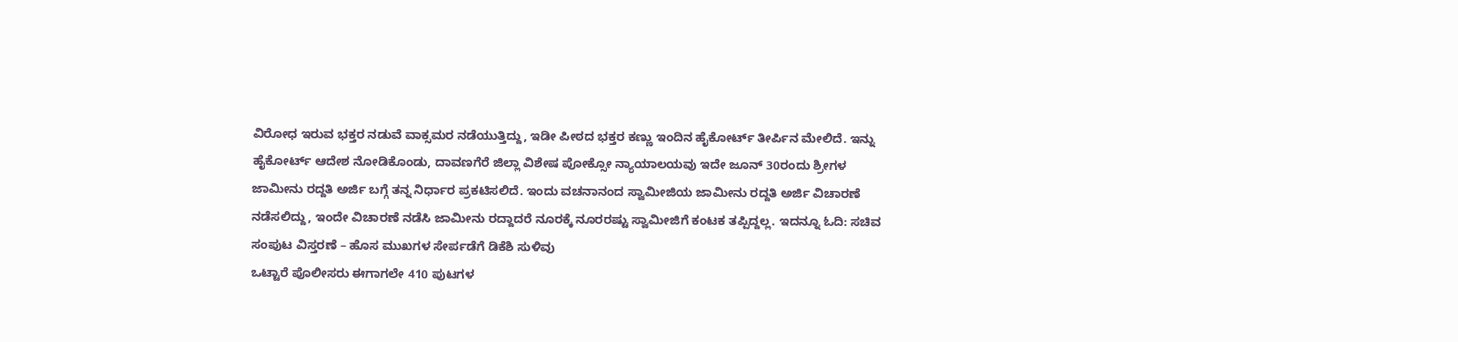ವಿರೋಧ ಇರುವ ಭಕ್ತರ ನಡುವೆ ವಾಕ್ಸಮರ ನಡೆಯುತ್ತಿದ್ದು, ಇಡೀ ಪೀಠದ ಭಕ್ತರ ಕಣ್ಣು ಇಂದಿನ ಹೈಕೋರ್ಟ್ ತೀರ್ಪಿನ ಮೇಲಿದೆ. ಇನ್ನು ಹೈಕೋರ್ಟ್ ಆದೇಶ ನೋಡಿಕೊಂಡು, ದಾವಣಗೆರೆ ಜಿಲ್ಲಾ ವಿಶೇಷ ಪೋಕ್ಸೋ ನ್ಯಾಯಾಲಯವು ಇದೇ ಜೂನ್ 30ರಂದು ಶ್ರೀಗಳ ಜಾಮೀನು ರದ್ದತಿ ಅರ್ಜಿ ಬಗ್ಗೆ ತನ್ನ ನಿರ್ಧಾರ ಪ್ರಕಟಿಸಲಿದೆ. ಇಂದು ವಚನಾನಂದ ಸ್ವಾಮೀಜಿಯ ಜಾಮೀನು ರದ್ದತಿ ಅರ್ಜಿ ವಿಚಾರಣೆ ನಡೆಸಲಿದ್ದು, ಇಂದೇ ವಿಚಾರಣೆ ನಡೆಸಿ ಜಾಮೀನು ರದ್ದಾದರೆ ನೂರಕ್ಕೆ ನೂರರಷ್ಟು ಸ್ವಾಮೀಜಿಗೆ ಕಂಟಕ ತಪ್ಪಿದ್ದಲ್ಲ. ಇದನ್ನೂ ಓದಿ: ಸಚಿವ ಸಂಪುಟ ವಿಸ್ತರಣೆ – ಹೊಸ ಮುಖಗಳ ಸೇರ್ಪಡೆಗೆ ಡಿಕೆಶಿ ಸುಳಿವು
ಒಟ್ಟಾರೆ ಪೊಲೀಸರು ಈಗಾಗಲೇ 410 ಪುಟಗಳ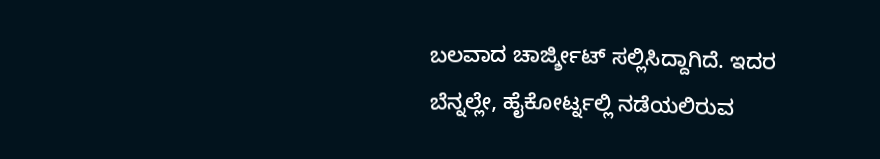ಬಲವಾದ ಚಾರ್ಜ್ಶೀಟ್ ಸಲ್ಲಿಸಿದ್ದಾಗಿದೆ. ಇದರ ಬೆನ್ನಲ್ಲೇ, ಹೈಕೋರ್ಟ್ನಲ್ಲಿ ನಡೆಯಲಿರುವ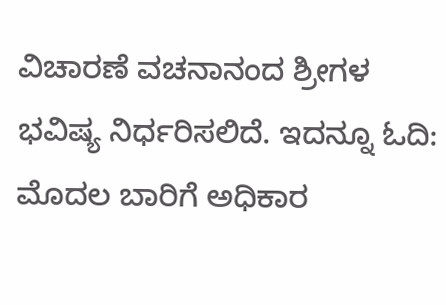ವಿಚಾರಣೆ ವಚನಾನಂದ ಶ್ರೀಗಳ ಭವಿಷ್ಯ ನಿರ್ಧರಿಸಲಿದೆ. ಇದನ್ನೂ ಓದಿ: ಮೊದಲ ಬಾರಿಗೆ ಅಧಿಕಾರ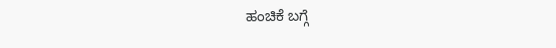ಹಂಚಿಕೆ ಬಗ್ಗೆ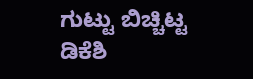ಗುಟ್ಟು ಬಿಚ್ಚಿಟ್ಟ ಡಿಕೆಶಿ